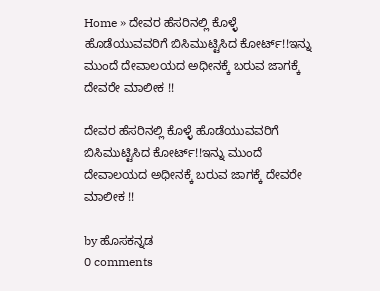Home » ದೇವರ ಹೆಸರಿನಲ್ಲಿ ಕೊಳ್ಳೆ ಹೊಡೆಯುವವರಿಗೆ ಬಿಸಿಮುಟ್ಟಿಸಿದ ಕೋರ್ಟ್!!ಇನ್ನು ಮುಂದೆ ದೇವಾಲಯದ ಅಧೀನಕ್ಕೆ ಬರುವ ಜಾಗಕ್ಕೆ ದೇವರೇ ಮಾಲೀಕ !!

ದೇವರ ಹೆಸರಿನಲ್ಲಿ ಕೊಳ್ಳೆ ಹೊಡೆಯುವವರಿಗೆ ಬಿಸಿಮುಟ್ಟಿಸಿದ ಕೋರ್ಟ್!!ಇನ್ನು ಮುಂದೆ ದೇವಾಲಯದ ಅಧೀನಕ್ಕೆ ಬರುವ ಜಾಗಕ್ಕೆ ದೇವರೇ ಮಾಲೀಕ !!

by ಹೊಸಕನ್ನಡ
0 comments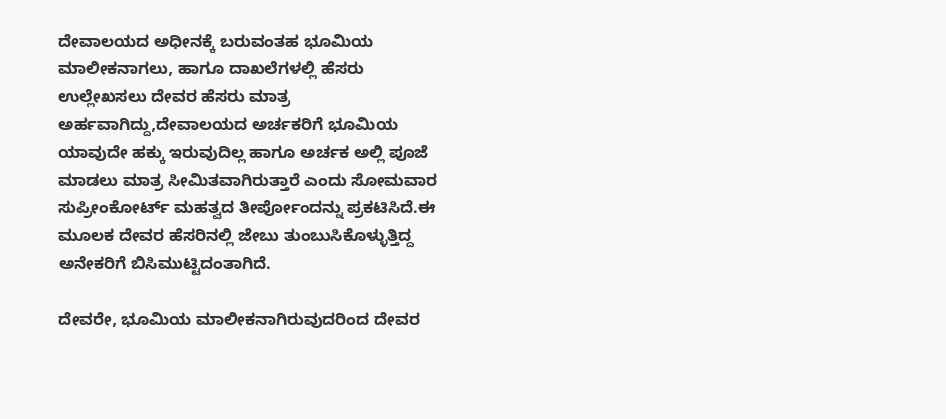ದೇವಾಲಯದ ಅಧೀನಕ್ಕೆ ಬರುವಂತಹ ಭೂಮಿಯ ಮಾಲೀಕನಾಗಲು, ಹಾಗೂ ದಾಖಲೆಗಳಲ್ಲಿ ಹೆಸರು ಉಲ್ಲೇಖಸಲು ದೇವರ ಹೆಸರು ಮಾತ್ರ ಅರ್ಹವಾಗಿದ್ದು,ದೇವಾಲಯದ ಅರ್ಚಕರಿಗೆ ಭೂಮಿಯ ಯಾವುದೇ ಹಕ್ಕು ಇರುವುದಿಲ್ಲ ಹಾಗೂ ಅರ್ಚಕ ಅಲ್ಲಿ ಪೂಜೆ ಮಾಡಲು ಮಾತ್ರ ಸೀಮಿತವಾಗಿರುತ್ತಾರೆ ಎಂದು ಸೋಮವಾರ ಸುಪ್ರೀಂಕೋರ್ಟ್ ಮಹತ್ವದ ತೀರ್ಪೋಂದನ್ನು ಪ್ರಕಟಿಸಿದೆ.ಈ ಮೂಲಕ ದೇವರ ಹೆಸರಿನಲ್ಲಿ ಜೇಬು ತುಂಬುಸಿಕೊಳ್ಳುತ್ತಿದ್ದ ಅನೇಕರಿಗೆ ಬಿಸಿಮುಟ್ಟಿದಂತಾಗಿದೆ.

ದೇವರೇ, ಭೂಮಿಯ ಮಾಲೀಕನಾಗಿರುವುದರಿಂದ ದೇವರ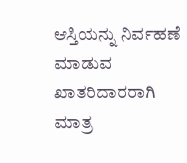ಆಸ್ತಿಯನ್ನು ನಿರ್ವಹಣೆ ಮಾಡುವ ಖಾತರಿದಾರರಾಗಿ ಮಾತ್ರ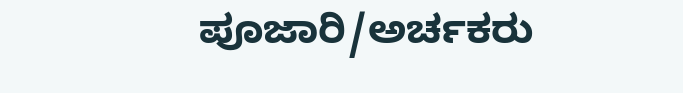ಪೂಜಾರಿ/ಅರ್ಚಕರು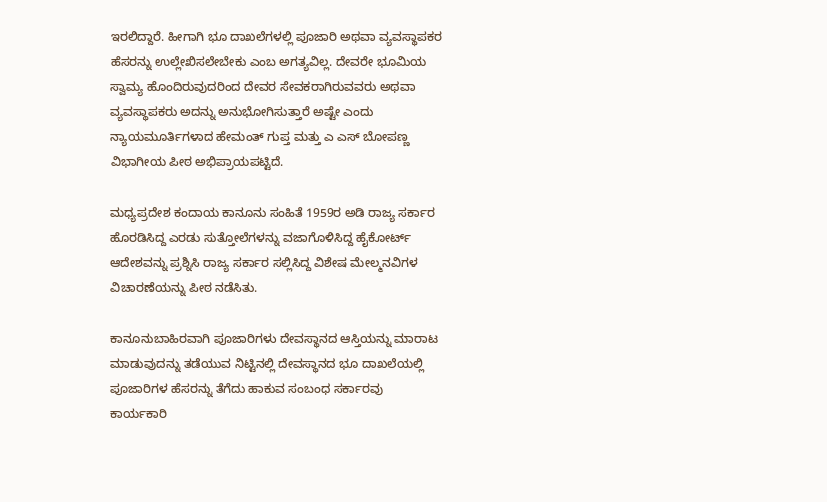ಇರಲಿದ್ದಾರೆ. ಹೀಗಾಗಿ ಭೂ ದಾಖಲೆಗಳಲ್ಲಿ ಪೂಜಾರಿ ಅಥವಾ ವ್ಯವಸ್ಥಾಪಕರ ಹೆಸರನ್ನು ಉಲ್ಲೇಖಿಸಲೇಬೇಕು ಎಂಬ ಅಗತ್ಯವಿಲ್ಲ. ದೇವರೇ ಭೂಮಿಯ ಸ್ವಾಮ್ಯ ಹೊಂದಿರುವುದರಿಂದ ದೇವರ ಸೇವಕರಾಗಿರುವವರು ಅಥವಾ ವ್ಯವಸ್ಥಾಪಕರು ಅದನ್ನು ಅನುಭೋಗಿಸುತ್ತಾರೆ ಅಷ್ಟೇ ಎಂದು ನ್ಯಾಯಮೂರ್ತಿಗಳಾದ ಹೇಮಂತ್ ಗುಪ್ತ ಮತ್ತು ಎ ಎಸ್ ಬೋಪಣ್ಣ ವಿಭಾಗೀಯ ಪೀಠ ಅಭಿಪ್ರಾಯಪಟ್ಟಿದೆ.

ಮಧ್ಯಪ್ರದೇಶ ಕಂದಾಯ ಕಾನೂನು ಸಂಹಿತೆ 1959ರ ಅಡಿ ರಾಜ್ಯ ಸರ್ಕಾರ ಹೊರಡಿಸಿದ್ದ ಎರಡು ಸುತ್ತೋಲೆಗಳನ್ನು ವಜಾಗೊಳಿಸಿದ್ದ ಹೈಕೋರ್ಟ್ ಆದೇಶವನ್ನು ಪ್ರಶ್ನಿಸಿ ರಾಜ್ಯ ಸರ್ಕಾರ ಸಲ್ಲಿಸಿದ್ದ ವಿಶೇಷ ಮೇಲ್ಮನವಿಗಳ ವಿಚಾರಣೆಯನ್ನು ಪೀಠ ನಡೆಸಿತು.

ಕಾನೂನುಬಾಹಿರವಾಗಿ ಪೂಜಾರಿಗಳು ದೇವಸ್ಥಾನದ ಆಸ್ತಿಯನ್ನು ಮಾರಾಟ ಮಾಡುವುದನ್ನು ತಡೆಯುವ ನಿಟ್ಟಿನಲ್ಲಿ ದೇವಸ್ಥಾನದ ಭೂ ದಾಖಲೆಯಲ್ಲಿ ಪೂಜಾರಿಗಳ ಹೆಸರನ್ನು ತೆಗೆದು ಹಾಕುವ ಸಂಬಂಧ ಸರ್ಕಾರವು ಕಾರ್ಯಕಾರಿ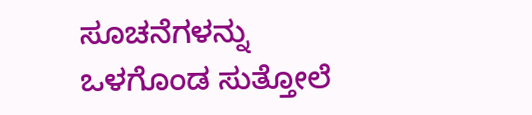ಸೂಚನೆಗಳನ್ನು ಒಳಗೊಂಡ ಸುತ್ತೋಲೆ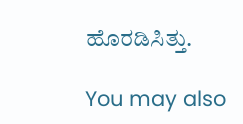ಹೊರಡಿಸಿತ್ತು.

You may also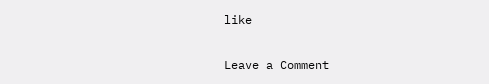like

Leave a Comment